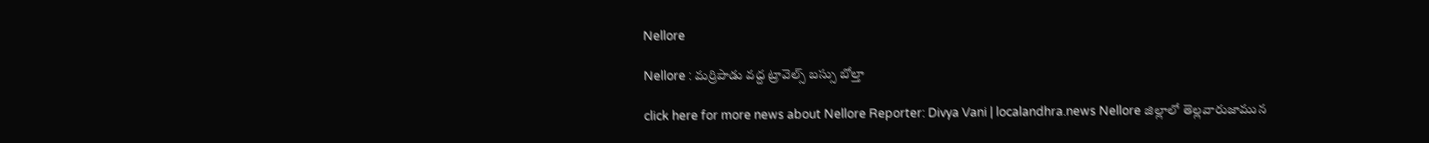Nellore

Nellore : మర్రిపాడు వద్ద ట్రావెల్స్ బస్సు బోల్తా

click here for more news about Nellore Reporter: Divya Vani | localandhra.news Nellore జిల్లాలో తెల్లవారుజామున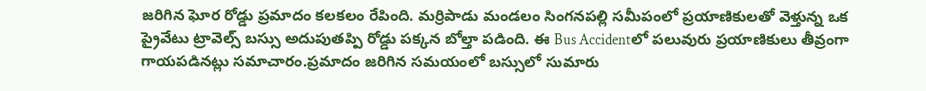జరిగిన ఘోర రోడ్డు ప్రమాదం కలకలం రేపింది. మర్రిపాడు మండలం సింగనపల్లి సమీపంలో ప్రయాణికులతో వెళ్తున్న ఒక ప్రైవేటు ట్రావెల్స్ బస్సు అదుపుతప్పి రోడ్డు పక్కన బోల్తా పడింది. ఈ Bus Accidentలో పలువురు ప్రయాణికులు తీవ్రంగా గాయపడినట్లు సమాచారం.ప్రమాదం జరిగిన సమయంలో బస్సులో సుమారు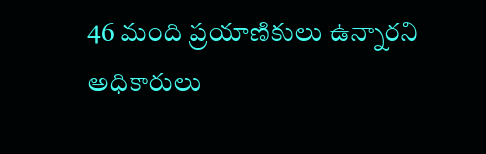46 మంది ప్రయాణికులు ఉన్నారని అధికారులు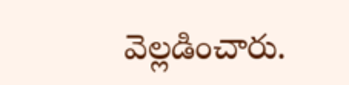వెల్లడించారు.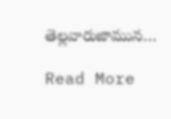తెల్లవారుజామున…

Read More